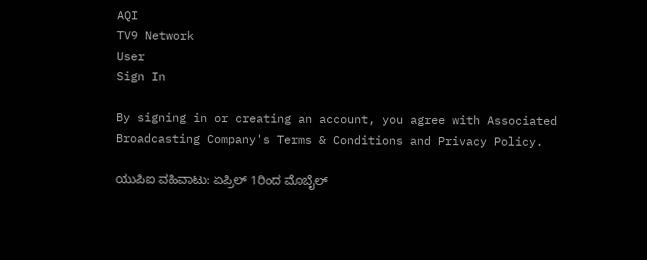AQI
TV9 Network
User
Sign In

By signing in or creating an account, you agree with Associated Broadcasting Company's Terms & Conditions and Privacy Policy.

ಯುಪಿಐ ವಹಿವಾಟು: ಏಪ್ರಿಲ್ 1ರಿಂದ ಮೊಬೈಲ್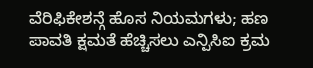ವೆರಿಫಿಕೇಶನ್ಗೆ ಹೊಸ ನಿಯಮಗಳು; ಹಣ ಪಾವತಿ ಕ್ಷಮತೆ ಹೆಚ್ಚಿಸಲು ಎನ್ಪಿಸಿಐ ಕ್ರಮ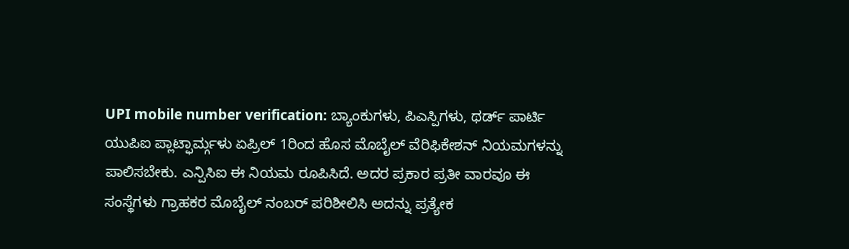UPI mobile number verification: ಬ್ಯಾಂಕುಗಳು, ಪಿಎಸ್ಪಿಗಳು, ಥರ್ಡ್ ಪಾರ್ಟಿ ಯುಪಿಐ ಪ್ಲಾಟ್ಫಾರ್ಮ್ಗಳು ಏಪ್ರಿಲ್ 1ರಿಂದ ಹೊಸ ಮೊಬೈಲ್ ವೆರಿಫಿಕೇಶನ್ ನಿಯಮಗಳನ್ನು ಪಾಲಿಸಬೇಕು. ಎನ್ಪಿಸಿಐ ಈ ನಿಯಮ ರೂಪಿಸಿದೆ. ಅದರ ಪ್ರಕಾರ ಪ್ರತೀ ವಾರವೂ ಈ ಸಂಸ್ಥೆಗಳು ಗ್ರಾಹಕರ ಮೊಬೈಲ್ ನಂಬರ್ ಪರಿಶೀಲಿಸಿ ಅದನ್ನು ಪ್ರತ್ಯೇಕ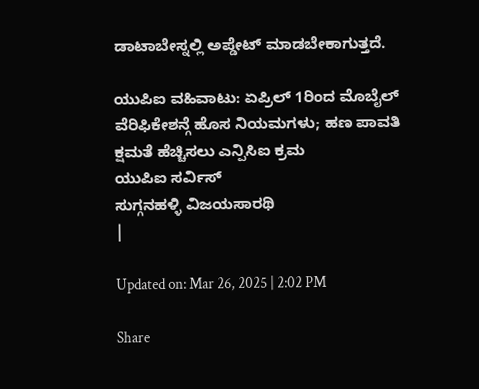ಡಾಟಾಬೇಸ್ನಲ್ಲಿ ಅಪ್ಡೇಟ್ ಮಾಡಬೇಕಾಗುತ್ತದೆ.

ಯುಪಿಐ ವಹಿವಾಟು: ಏಪ್ರಿಲ್ 1ರಿಂದ ಮೊಬೈಲ್ ವೆರಿಫಿಕೇಶನ್ಗೆ ಹೊಸ ನಿಯಮಗಳು; ಹಣ ಪಾವತಿ ಕ್ಷಮತೆ ಹೆಚ್ಚಿಸಲು ಎನ್ಪಿಸಿಐ ಕ್ರಮ
ಯುಪಿಐ ಸರ್ವಿಸ್
ಸುಗ್ಗನಹಳ್ಳಿ ವಿಜಯಸಾರಥಿ
|

Updated on: Mar 26, 2025 | 2:02 PM

Share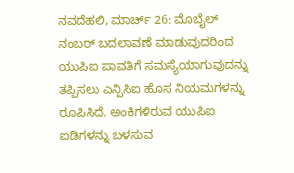ನವದೆಹಲಿ, ಮಾರ್ಚ್ 26: ಮೊಬೈಲ್ ನಂಬರ್ ಬದಲಾವಣೆ ಮಾಡುವುದರಿಂದ ಯುಪಿಐ ಪಾವತಿಗೆ ಸಮಸ್ಯೆಯಾಗುವುದನ್ನು ತಪ್ಪಿಸಲು ಎನ್ಪಿಸಿಐ ಹೊಸ ನಿಯಮಗಳನ್ನು ರೂಪಿಸಿದೆ. ಅಂಕಿಗಳಿರುವ ಯುಪಿಐ ಐಡಿಗಳನ್ನು ಬಳಸುವ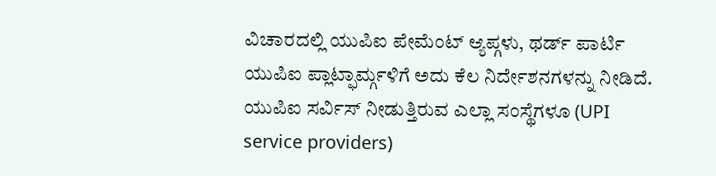ವಿಚಾರದಲ್ಲಿ ಯುಪಿಐ ಪೇಮೆಂಟ್ ಆ್ಯಪ್ಗಳು, ಥರ್ಡ್ ಪಾರ್ಟಿ ಯುಪಿಐ ಪ್ಲಾಟ್ಫಾರ್ಮ್ಗಳಿಗೆ ಅದು ಕೆಲ ನಿರ್ದೇಶನಗಳನ್ನು ನೀಡಿದೆ. ಯುಪಿಐ ಸರ್ವಿಸ್ ನೀಡುತ್ತಿರುವ ಎಲ್ಲಾ ಸಂಸ್ಥೆಗಳೂ (UPI service providers)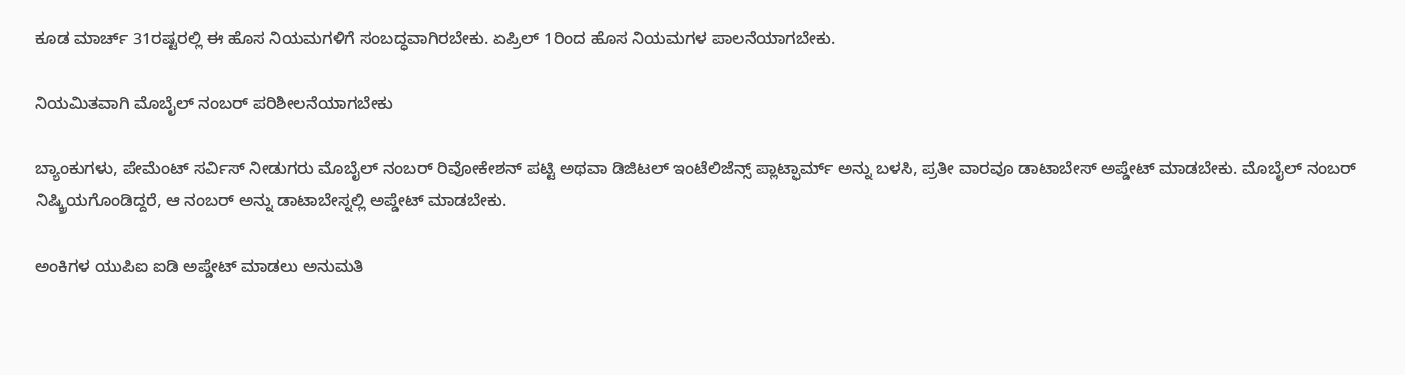ಕೂಡ ಮಾರ್ಚ್ 31ರಷ್ಟರಲ್ಲಿ ಈ ಹೊಸ ನಿಯಮಗಳಿಗೆ ಸಂಬದ್ಧವಾಗಿರಬೇಕು. ಏಪ್ರಿಲ್ 1ರಿಂದ ಹೊಸ ನಿಯಮಗಳ ಪಾಲನೆಯಾಗಬೇಕು.

ನಿಯಮಿತವಾಗಿ ಮೊಬೈಲ್ ನಂಬರ್ ಪರಿಶೀಲನೆಯಾಗಬೇಕು

ಬ್ಯಾಂಕುಗಳು, ಪೇಮೆಂಟ್ ಸರ್ವಿಸ್ ನೀಡುಗರು ಮೊಬೈಲ್ ನಂಬರ್ ರಿವೋಕೇಶನ್ ಪಟ್ಟಿ ಅಥವಾ ಡಿಜಿಟಲ್ ಇಂಟೆಲಿಜೆನ್ಸ್ ಪ್ಲಾಟ್ಫಾರ್ಮ್ ಅನ್ನು ಬಳಸಿ, ಪ್ರತೀ ವಾರವೂ ಡಾಟಾಬೇಸ್ ಅಪ್ಡೇಟ್ ಮಾಡಬೇಕು. ಮೊಬೈಲ್ ನಂಬರ್ ನಿಷ್ಕ್ರಿಯಗೊಂಡಿದ್ದರೆ, ಆ ನಂಬರ್ ಅನ್ನು ಡಾಟಾಬೇಸ್ನಲ್ಲಿ ಅಪ್ಡೇಟ್ ಮಾಡಬೇಕು.

ಅಂಕಿಗಳ ಯುಪಿಐ ಐಡಿ ಅಪ್ಡೇಟ್ ಮಾಡಲು ಅನುಮತಿ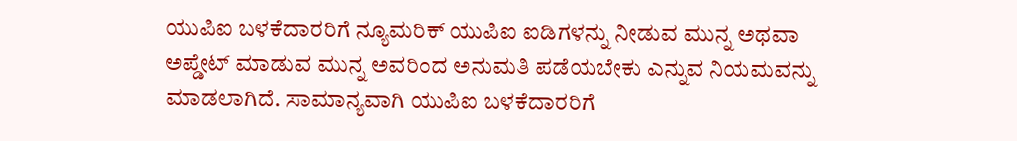ಯುಪಿಐ ಬಳಕೆದಾರರಿಗೆ ನ್ಯೂಮರಿಕ್ ಯುಪಿಐ ಐಡಿಗಳನ್ನು ನೀಡುವ ಮುನ್ನ ಅಥವಾ ಅಪ್ಡೇಟ್ ಮಾಡುವ ಮುನ್ನ ಅವರಿಂದ ಅನುಮತಿ ಪಡೆಯಬೇಕು ಎನ್ನುವ ನಿಯಮವನ್ನು ಮಾಡಲಾಗಿದೆ. ಸಾಮಾನ್ಯವಾಗಿ ಯುಪಿಐ ಬಳಕೆದಾರರಿಗೆ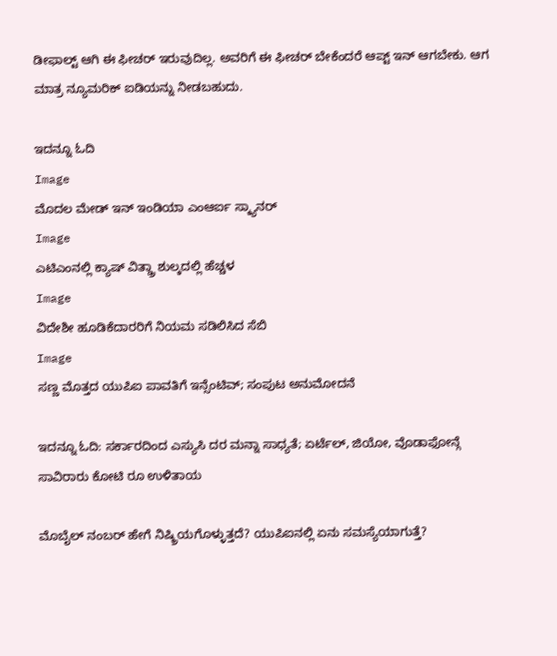ಡೀಫಾಲ್ಟ್ ಆಗಿ ಈ ಫೀಚರ್ ಇರುವುದಿಲ್ಲ. ಅವರಿಗೆ ಈ ಫೀಚರ್ ಬೇಕೆಂದರೆ ಆಪ್ಟ್ ಇನ್ ಆಗಬೇಕು. ಆಗ ಮಾತ್ರ ನ್ಯೂಮರಿಕ್ ಐಡಿಯನ್ನು ನೀಡಬಹುದು.

ಇದನ್ನೂ ಓದಿ
Image
ಮೊದಲ ಮೇಡ್ ಇನ್ ಇಂಡಿಯಾ ಎಂಆರ್ಐ ಸ್ಕ್ಯಾನರ್
Image
ಎಟಿಎಂನಲ್ಲಿ ಕ್ಯಾಷ್ ವಿತ್ಡ್ರಾ ಶುಲ್ಕದಲ್ಲಿ ಹೆಚ್ಚಳ
Image
ವಿದೇಶೀ ಹೂಡಿಕೆದಾರರಿಗೆ ನಿಯಮ ಸಡಿಲಿಸಿದ ಸೆಬಿ
Image
ಸಣ್ಣ ಮೊತ್ತದ ಯುಪಿಐ ಪಾವತಿಗೆ ಇನ್ಸೆಂಟಿವ್; ಸಂಪುಟ ಅನುಮೋದನೆ

ಇದನ್ನೂ ಓದಿ: ಸರ್ಕಾರದಿಂದ ಎಸ್ಯುಸಿ ದರ ಮನ್ನಾ ಸಾಧ್ಯತೆ; ಏರ್ಟೆಲ್, ಜಿಯೋ, ವೊಡಾಫೋನ್ಗೆ ಸಾವಿರಾರು ಕೋಟಿ ರೂ ಉಳಿತಾಯ

ಮೊಬೈಲ್ ನಂಬರ್ ಹೇಗೆ ನಿಷ್ಕ್ರಿಯಗೊಳ್ಳುತ್ತದೆ? ಯುಪಿಐನಲ್ಲಿ ಏನು ಸಮಸ್ಯೆಯಾಗುತ್ತೆ?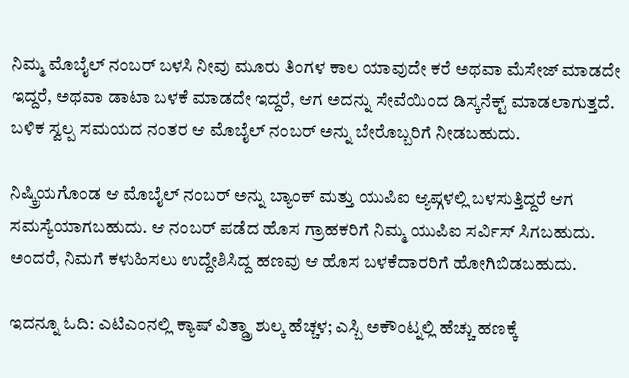ನಿಮ್ಮ ಮೊಬೈಲ್ ನಂಬರ್ ಬಳಸಿ ನೀವು ಮೂರು ತಿಂಗಳ ಕಾಲ ಯಾವುದೇ ಕರೆ ಅಥವಾ ಮೆಸೇಜ್ ಮಾಡದೇ ಇದ್ದರೆ, ಅಥವಾ ಡಾಟಾ ಬಳಕೆ ಮಾಡದೇ ಇದ್ದರೆ, ಆಗ ಅದನ್ನು ಸೇವೆಯಿಂದ ಡಿಸ್ಕನೆಕ್ಟ್ ಮಾಡಲಾಗುತ್ತದೆ. ಬಳಿಕ ಸ್ವಲ್ಪ ಸಮಯದ ನಂತರ ಆ ಮೊಬೈಲ್ ನಂಬರ್ ಅನ್ನು ಬೇರೊಬ್ಬರಿಗೆ ನೀಡಬಹುದು.

ನಿಷ್ಕ್ರಿಯಗೊಂಡ ಆ ಮೊಬೈಲ್ ನಂಬರ್ ಅನ್ನು ಬ್ಯಾಂಕ್ ಮತ್ತು ಯುಪಿಐ ಆ್ಯಪ್ಗಳಲ್ಲಿ ಬಳಸುತ್ತಿದ್ದರೆ ಆಗ ಸಮಸ್ಯೆಯಾಗಬಹುದು. ಆ ನಂಬರ್ ಪಡೆದ ಹೊಸ ಗ್ರಾಹಕರಿಗೆ ನಿಮ್ಮ ಯುಪಿಐ ಸರ್ವಿಸ್ ಸಿಗಬಹುದು. ಅಂದರೆ, ನಿಮಗೆ ಕಳುಹಿಸಲು ಉದ್ದೇಶಿಸಿದ್ದ ಹಣವು ಆ ಹೊಸ ಬಳಕೆದಾರರಿಗೆ ಹೋಗಿಬಿಡಬಹುದು.

ಇದನ್ನೂ ಓದಿ: ಎಟಿಎಂನಲ್ಲಿ ಕ್ಯಾಷ್ ವಿತ್ಡ್ರಾ ಶುಲ್ಕ ಹೆಚ್ಚಳ; ಎಸ್ಬಿ ಅಕೌಂಟ್ನಲ್ಲಿ ಹೆಚ್ಚು ಹಣಕ್ಕೆ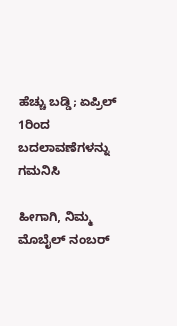ಹೆಚ್ಚು ಬಡ್ಡಿ; ಏಪ್ರಿಲ್ 1ರಿಂದ ಬದಲಾವಣೆಗಳನ್ನು ಗಮನಿಸಿ

ಹೀಗಾಗಿ, ನಿಮ್ಮ ಮೊಬೈಲ್ ನಂಬರ್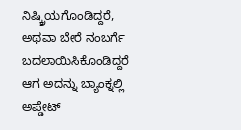ನಿಷ್ಕ್ರಿಯಗೊಂಡಿದ್ದರೆ, ಅಥವಾ ಬೇರೆ ನಂಬರ್ಗೆ ಬದಲಾಯಿಸಿಕೊಂಡಿದ್ದರೆ ಆಗ ಅದನ್ನು ಬ್ಯಾಂಕ್ನಲ್ಲಿ ಅಪ್ಡೇಟ್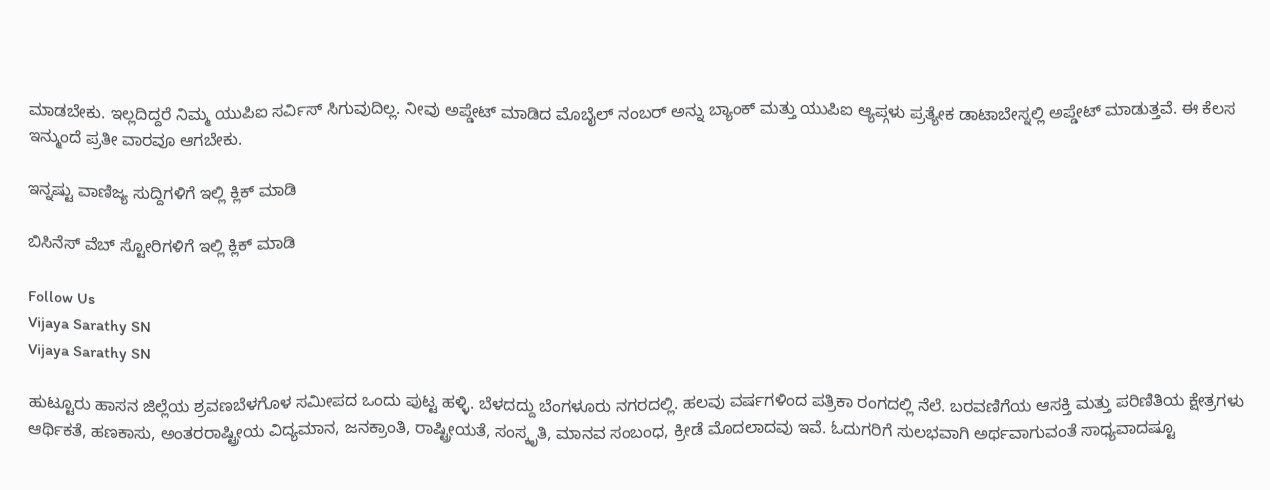ಮಾಡಬೇಕು. ಇಲ್ಲದಿದ್ದರೆ ನಿಮ್ಮ ಯುಪಿಐ ಸರ್ವಿಸ್ ಸಿಗುವುದಿಲ್ಲ. ನೀವು ಅಪ್ಡೇಟ್ ಮಾಡಿದ ಮೊಬೈಲ್ ನಂಬರ್ ಅನ್ನು ಬ್ಯಾಂಕ್ ಮತ್ತು ಯುಪಿಐ ಆ್ಯಪ್ಗಳು ಪ್ರತ್ಯೇಕ ಡಾಟಾಬೇಸ್ನಲ್ಲಿ ಅಪ್ಡೇಟ್ ಮಾಡುತ್ತವೆ. ಈ ಕೆಲಸ ಇನ್ಮುಂದೆ ಪ್ರತೀ ವಾರವೂ ಆಗಬೇಕು.

ಇನ್ನಷ್ಟು ವಾಣಿಜ್ಯ ಸುದ್ದಿಗಳಿಗೆ ಇಲ್ಲಿ ಕ್ಲಿಕ್ ಮಾಡಿ

ಬಿಸಿನೆಸ್ ವೆಬ್ ಸ್ಟೋರಿಗಳಿಗೆ ಇಲ್ಲಿ ಕ್ಲಿಕ್ ಮಾಡಿ

Follow Us
Vijaya Sarathy SN
Vijaya Sarathy SN

ಹುಟ್ಟೂರು ಹಾಸನ ಜಿಲ್ಲೆಯ ಶ್ರವಣಬೆಳಗೊಳ ಸಮೀಪದ ಒಂದು ಪುಟ್ಟ ಹಳ್ಳಿ. ಬೆಳದದ್ದು ಬೆಂಗಳೂರು ನಗರದಲ್ಲಿ. ಹಲವು ವರ್ಷಗಳಿಂದ ಪತ್ರಿಕಾ ರಂಗದಲ್ಲಿ ನೆಲೆ. ಬರವಣಿಗೆಯ ಆಸಕ್ತಿ ಮತ್ತು ಪರಿಣಿತಿಯ ಕ್ಷೇತ್ರಗಳು ಆರ್ಥಿಕತೆ, ಹಣಕಾಸು, ಅಂತರರಾಷ್ಟ್ರೀಯ ವಿದ್ಯಮಾನ, ಜನಕ್ರಾಂತಿ, ರಾಷ್ಟ್ರೀಯತೆ, ಸಂಸ್ಕೃತಿ, ಮಾನವ ಸಂಬಂಧ, ಕ್ರೀಡೆ ಮೊದಲಾದವು ಇವೆ. ಓದುಗರಿಗೆ ಸುಲಭವಾಗಿ ಅರ್ಥವಾಗುವಂತೆ ಸಾಧ್ಯವಾದಷ್ಟೂ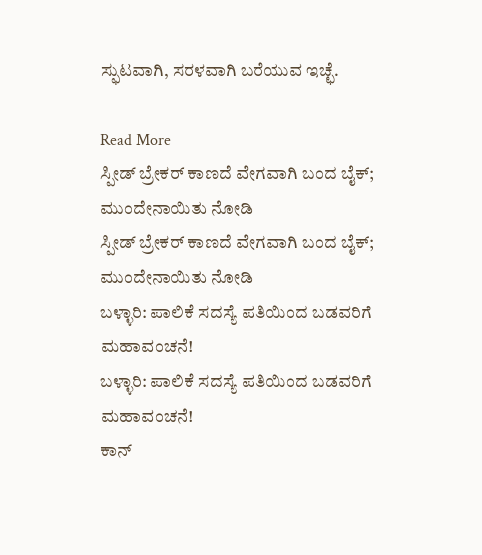ಸ್ಫುಟವಾಗಿ, ಸರಳವಾಗಿ ಬರೆಯುವ ಇಚ್ಛೆ.

Read More
ಸ್ಪೀಡ್ ಬ್ರೇಕರ್ ಕಾಣದೆ ವೇಗವಾಗಿ ಬಂದ ಬೈಕ್; ಮುಂದೇನಾಯಿತು ನೋಡಿ
ಸ್ಪೀಡ್ ಬ್ರೇಕರ್ ಕಾಣದೆ ವೇಗವಾಗಿ ಬಂದ ಬೈಕ್; ಮುಂದೇನಾಯಿತು ನೋಡಿ
ಬಳ್ಳಾರಿ: ಪಾಲಿಕೆ ಸದಸ್ಯೆ ಪತಿಯಿಂದ ಬಡವರಿಗೆ ಮಹಾವಂಚನೆ!
ಬಳ್ಳಾರಿ: ಪಾಲಿಕೆ ಸದಸ್ಯೆ ಪತಿಯಿಂದ ಬಡವರಿಗೆ ಮಹಾವಂಚನೆ!
ಕಾನ್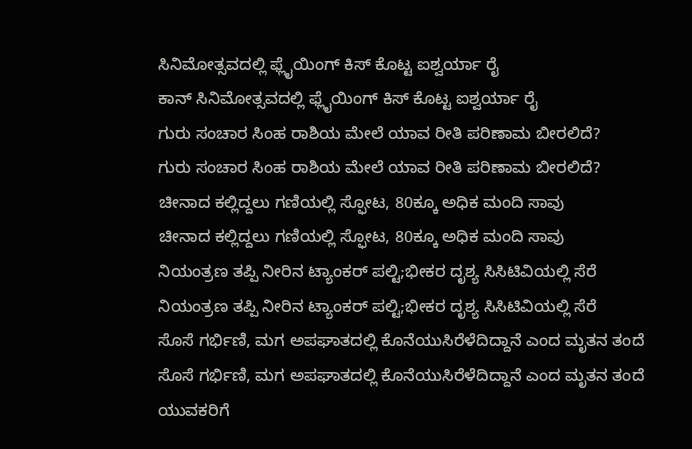ಸಿನಿಮೋತ್ಸವದಲ್ಲಿ ಫ್ಲೈಯಿಂಗ್ ಕಿಸ್ ಕೊಟ್ಟ ಐಶ್ವರ್ಯಾ ರೈ
ಕಾನ್ ಸಿನಿಮೋತ್ಸವದಲ್ಲಿ ಫ್ಲೈಯಿಂಗ್ ಕಿಸ್ ಕೊಟ್ಟ ಐಶ್ವರ್ಯಾ ರೈ
ಗುರು ಸಂಚಾರ ಸಿಂಹ ರಾಶಿಯ ಮೇಲೆ ಯಾವ ರೀತಿ ಪರಿಣಾಮ ಬೀರಲಿದೆ?
ಗುರು ಸಂಚಾರ ಸಿಂಹ ರಾಶಿಯ ಮೇಲೆ ಯಾವ ರೀತಿ ಪರಿಣಾಮ ಬೀರಲಿದೆ?
ಚೀನಾದ ಕಲ್ಲಿದ್ದಲು ಗಣಿಯಲ್ಲಿ ಸ್ಫೋಟ, 80ಕ್ಕೂ ಅಧಿಕ ಮಂದಿ ಸಾವು
ಚೀನಾದ ಕಲ್ಲಿದ್ದಲು ಗಣಿಯಲ್ಲಿ ಸ್ಫೋಟ, 80ಕ್ಕೂ ಅಧಿಕ ಮಂದಿ ಸಾವು
ನಿಯಂತ್ರಣ ತಪ್ಪಿ ನೀರಿನ ಟ್ಯಾಂಕರ್ ಪಲ್ಟಿ;ಭೀಕರ ದೃಶ್ಯ ಸಿಸಿಟಿವಿಯಲ್ಲಿ ಸೆರೆ
ನಿಯಂತ್ರಣ ತಪ್ಪಿ ನೀರಿನ ಟ್ಯಾಂಕರ್ ಪಲ್ಟಿ;ಭೀಕರ ದೃಶ್ಯ ಸಿಸಿಟಿವಿಯಲ್ಲಿ ಸೆರೆ
ಸೊಸೆ ಗರ್ಭಿಣಿ, ಮಗ ಅಪಘಾತದಲ್ಲಿ ಕೊನೆಯುಸಿರೆಳೆದಿದ್ದಾನೆ ಎಂದ ಮೃತನ ತಂದೆ
ಸೊಸೆ ಗರ್ಭಿಣಿ, ಮಗ ಅಪಘಾತದಲ್ಲಿ ಕೊನೆಯುಸಿರೆಳೆದಿದ್ದಾನೆ ಎಂದ ಮೃತನ ತಂದೆ
ಯುವಕರಿಗೆ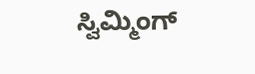ಸ್ವಿಮ್ಮಿಂಗ್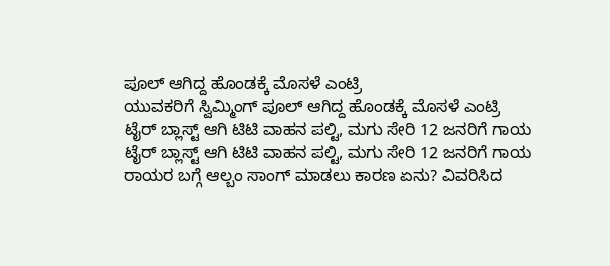ಪೂಲ್ ಆಗಿದ್ದ ಹೊಂಡಕ್ಕೆ ಮೊಸಳೆ ಎಂಟ್ರಿ
ಯುವಕರಿಗೆ ಸ್ವಿಮ್ಮಿಂಗ್ ಪೂಲ್ ಆಗಿದ್ದ ಹೊಂಡಕ್ಕೆ ಮೊಸಳೆ ಎಂಟ್ರಿ
ಟೈರ್ ಬ್ಲಾಸ್ಟ್ ಆಗಿ ಟಿಟಿ ವಾಹನ ಪಲ್ಟಿ, ಮಗು ಸೇರಿ 12 ಜನರಿಗೆ ಗಾಯ
ಟೈರ್ ಬ್ಲಾಸ್ಟ್ ಆಗಿ ಟಿಟಿ ವಾಹನ ಪಲ್ಟಿ, ಮಗು ಸೇರಿ 12 ಜನರಿಗೆ ಗಾಯ
ರಾಯರ ಬಗ್ಗೆ ಆಲ್ಬಂ ಸಾಂಗ್ ಮಾಡಲು ಕಾರಣ ಏನು? ವಿವರಿಸಿದ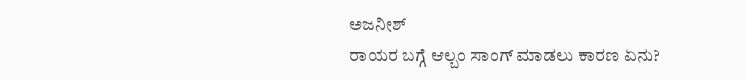ಅಜನೀಶ್
ರಾಯರ ಬಗ್ಗೆ ಆಲ್ಬಂ ಸಾಂಗ್ ಮಾಡಲು ಕಾರಣ ಏನು?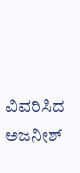ವಿವರಿಸಿದ ಅಜನೀಶ್